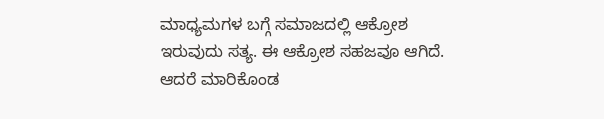ಮಾಧ್ಯಮಗಳ ಬಗ್ಗೆ ಸಮಾಜದಲ್ಲಿ ಆಕ್ರೋಶ ಇರುವುದು ಸತ್ಯ. ಈ ಆಕ್ರೋಶ ಸಹಜವೂ ಆಗಿದೆ.
ಆದರೆ ಮಾರಿಕೊಂಡ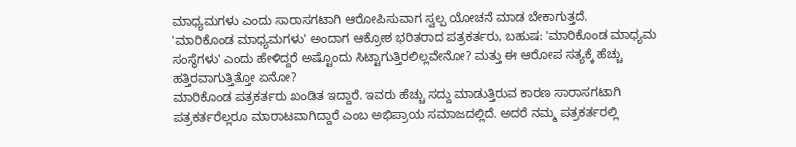ಮಾಧ್ಯಮಗಳು ಎಂದು ಸಾರಾಸಗಟಾಗಿ ಆರೋಪಿಸುವಾಗ ಸ್ವಲ್ಪ ಯೋಚನೆ ಮಾಡ ಬೇಕಾಗುತ್ತದೆ.
'ಮಾರಿಕೊಂಡ ಮಾಧ್ಯಮಗಳು' ಅಂದಾಗ ಆಕ್ರೋಶ ಭರಿತರಾದ ಪತ್ರಕರ್ತರು, ಬಹುಷ: 'ಮಾರಿಕೊಂಡ ಮಾಧ್ಯಮ ಸಂಸ್ಥೆಗಳು' ಎಂದು ಹೇಳಿದ್ದರೆ ಅಷ್ಟೊಂದು ಸಿಟ್ಟಾಗುತ್ತಿರಲಿಲ್ಲವೇನೋ? ಮತ್ತು ಈ ಆರೋಪ ಸತ್ಯಕ್ಕೆ ಹೆಚ್ಚು ಹತ್ತಿರವಾಗುತ್ತಿತ್ತೋ ಏನೋ?
ಮಾರಿಕೊಂಡ ಪತ್ರಕರ್ತರು ಖಂಡಿತ ಇದ್ದಾರೆ. ಇವರು ಹೆಚ್ಚು ಸದ್ದು ಮಾಡುತ್ತಿರುವ ಕಾರಣ ಸಾರಾಸಗಟಾಗಿ ಪತ್ರಕರ್ತರೆಲ್ಲರೂ ಮಾರಾಟವಾಗಿದ್ದಾರೆ ಎಂಬ ಅಭಿಪ್ರಾಯ ಸಮಾಜದಲ್ಲಿದೆ. ಅದರೆ ನಮ್ಮ ಪತ್ರಕರ್ತರಲ್ಲಿ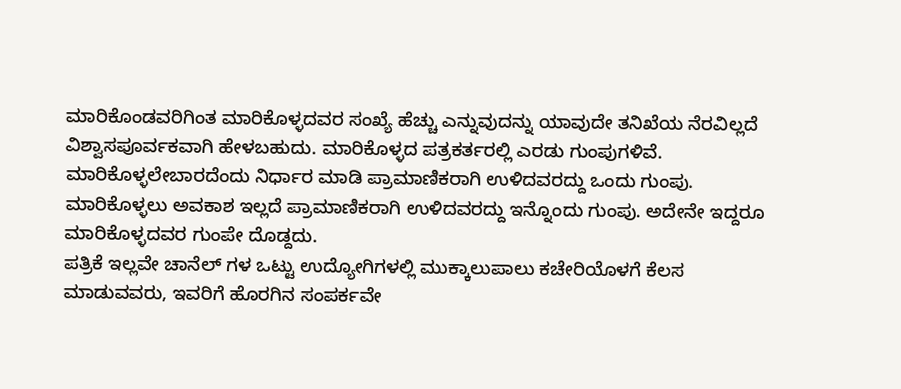ಮಾರಿಕೊಂಡವರಿಗಿಂತ ಮಾರಿಕೊಳ್ಳದವರ ಸಂಖ್ಯೆ ಹೆಚ್ಚು ಎನ್ನುವುದನ್ನು ಯಾವುದೇ ತನಿಖೆಯ ನೆರವಿಲ್ಲದೆ ವಿಶ್ವಾಸಪೂರ್ವಕವಾಗಿ ಹೇಳಬಹುದು. ಮಾರಿಕೊಳ್ಳದ ಪತ್ರಕರ್ತರಲ್ಲಿ ಎರಡು ಗುಂಪುಗಳಿವೆ. ಮಾರಿಕೊಳ್ಳಲೇಬಾರದೆಂದು ನಿರ್ಧಾರ ಮಾಡಿ ಪ್ರಾಮಾಣಿಕರಾಗಿ ಉಳಿದವರದ್ದು ಒಂದು ಗುಂಪು. ಮಾರಿಕೊಳ್ಳಲು ಅವಕಾಶ ಇಲ್ಲದೆ ಪ್ರಾಮಾಣಿಕರಾಗಿ ಉಳಿದವರದ್ದು ಇನ್ನೊಂದು ಗುಂಪು. ಅದೇನೇ ಇದ್ದರೂ ಮಾರಿಕೊಳ್ಳದವರ ಗುಂಪೇ ದೊಡ್ದದು.
ಪತ್ರಿಕೆ ಇಲ್ಲವೇ ಚಾನೆಲ್ ಗಳ ಒಟ್ಟು ಉದ್ಯೋಗಿಗಳಲ್ಲಿ ಮುಕ್ಕಾಲುಪಾಲು ಕಚೇರಿಯೊಳಗೆ ಕೆಲಸ ಮಾಡುವವರು, ಇವರಿಗೆ ಹೊರಗಿನ ಸಂಪರ್ಕವೇ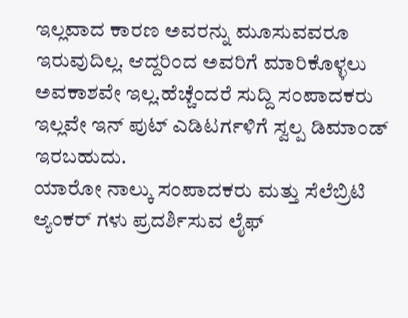ಇಲ್ಲವಾದ ಕಾರಣ ಅವರನ್ನು ಮೂಸುವವರೂ ಇರುವುದಿಲ್ಲ. ಆದ್ದರಿಂದ ಅವರಿಗೆ ಮಾರಿಕೊಳ್ಳಲು ಅವಕಾಶವೇ ಇಲ್ಲ.ಹೆಚ್ಚೆಂದರೆ ಸುದ್ದಿ ಸಂಪಾದಕರು ಇಲ್ಲವೇ ಇನ್ ಪುಟ್ ಎಡಿಟರ್ಗಳಿಗೆ ಸ್ವಲ್ಪ ಡಿಮಾಂಡ್ ಇರಬಹುದು.
ಯಾರೋ ನಾಲ್ಕು ಸಂಪಾದಕರು ಮತ್ತು ಸೆಲೆಬ್ರಿಟಿ ಆ್ಯಂಕರ್ ಗಳು ಪ್ರದರ್ಶಿಸುವ ಲೈಫ್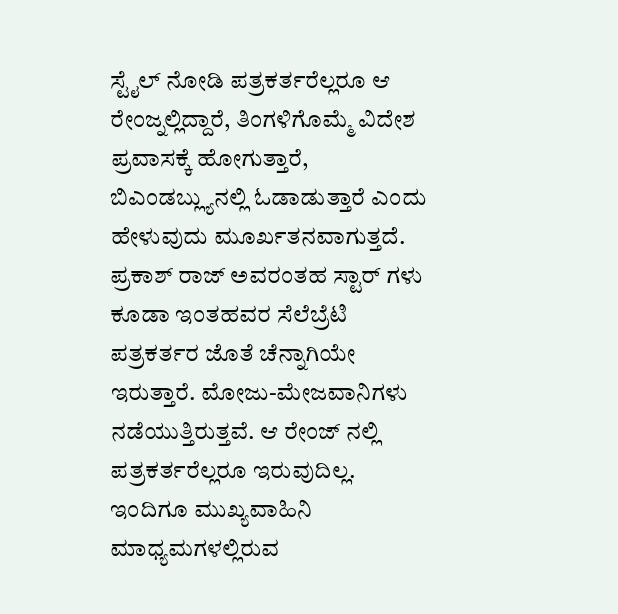ಸ್ಟೈಲ್ ನೋಡಿ ಪತ್ರಕರ್ತರೆಲ್ಲರೂ ಆ ರೇಂಜ್ನಲ್ಲಿದ್ದಾರೆ, ತಿಂಗಳಿಗೊಮ್ಮೆ ವಿದೇಶ ಪ್ರವಾಸಕ್ಕೆ ಹೋಗುತ್ತಾರೆ, ಬಿಎಂಡಬ್ಲ್ಯುನಲ್ಲಿ ಓಡಾಡುತ್ತಾರೆ ಎಂದು ಹೇಳುವುದು ಮೂರ್ಖತನವಾಗುತ್ತದೆ. ಪ್ರಕಾಶ್ ರಾಜ್ ಅವರಂತಹ ಸ್ಟಾರ್ ಗಳು ಕೂಡಾ ಇಂತಹವರ ಸೆಲೆಬ್ರೆಟಿ ಪತ್ರಕರ್ತರ ಜೊತೆ ಚೆನ್ನಾಗಿಯೇ ಇರುತ್ತಾರೆ. ಮೋಜು-ಮೇಜವಾನಿಗಳು ನಡೆಯುತ್ತಿರುತ್ತವೆ. ಆ ರೇಂಜ್ ನಲ್ಲಿ ಪತ್ರಕರ್ತರೆಲ್ಲರೂ ಇರುವುದಿಲ್ಲ. ಇಂದಿಗೂ ಮುಖ್ಯವಾಹಿನಿ ಮಾಧ್ಯಮಗಳಲ್ಲಿರುವ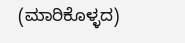(ಮಾರಿಕೊಳ್ಳದ)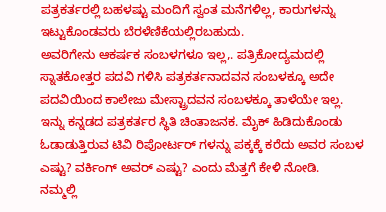ಪತ್ರಕರ್ತರಲ್ಲಿ ಬಹಳಷ್ಟು ಮಂದಿಗೆ ಸ್ವಂತ ಮನೆಗಳಿಲ್ಲ, ಕಾರುಗಳನ್ನು ಇಟ್ಟುಕೊಂಡವರು ಬೆರಳೆಣಿಕೆಯಲ್ಲಿರಬಹುದು.
ಅವರಿಗೇನು ಆಕರ್ಷಕ ಸಂಬಳಗಳೂ ಇಲ್ಲ,. ಪತ್ರಿಕೋದ್ಯಮದಲ್ಲಿ ಸ್ನಾತಕೋತ್ತರ ಪದವಿ ಗಳಿಸಿ ಪತ್ರಕರ್ತನಾದವನ ಸಂಬಳಕ್ಕೂ ಅದೇ ಪದವಿಯಿಂದ ಕಾಲೇಜು ಮೇಸ್ಟ್ರಾದವನ ಸಂಬಳಕ್ಕೂ ತಾಳೆಯೇ ಇಲ್ಲ. ಇನ್ನು ಕನ್ನಡದ ಪತ್ರಕರ್ತರ ಸ್ಥಿತಿ ಚಿಂತಾಜನಕ. ಮೈಕ್ ಹಿಡಿದುಕೊಂಡು ಓಡಾಡುತ್ತಿರುವ ಟಿವಿ ರಿಪೋರ್ಟರ್ ಗಳನ್ನು ಪಕ್ಕಕ್ಕೆ ಕರೆದು ಅವರ ಸಂಬಳ ಎಷ್ಟು? ವರ್ಕಿಂಗ್ ಅವರ್ ಎಷ್ಟು? ಎಂದು ಮೆತ್ತಗೆ ಕೇಳಿ ನೋಡಿ.
ನಮ್ಮಲ್ಲಿ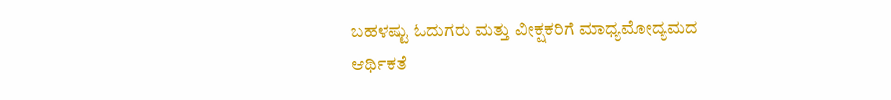ಬಹಳಷ್ಟು ಓದುಗರು ಮತ್ತು ವೀಕ್ಷಕರಿಗೆ ಮಾಧ್ಯಮೋದ್ಯಮದ ಆರ್ಥಿಕತೆ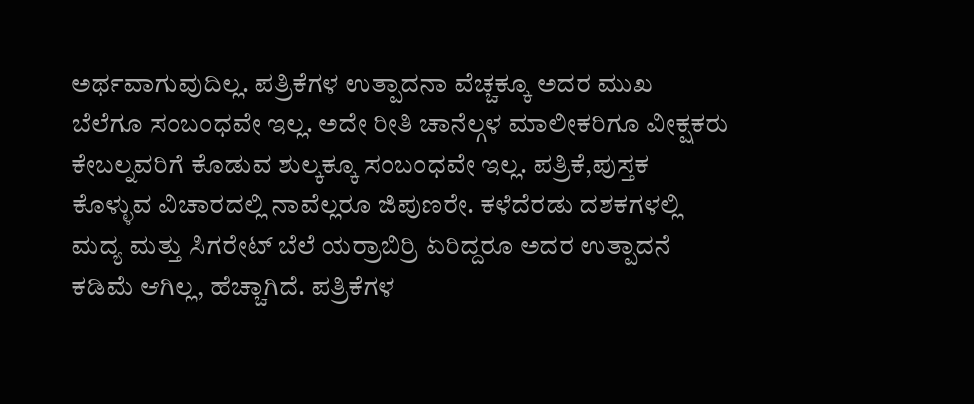ಅರ್ಥವಾಗುವುದಿಲ್ಲ. ಪತ್ರಿಕೆಗಳ ಉತ್ಪಾದನಾ ವೆಚ್ಚಕ್ಕೂ ಅದರ ಮುಖ ಬೆಲೆಗೂ ಸಂಬಂಧವೇ ಇಲ್ಲ. ಅದೇ ರೀತಿ ಚಾನೆಲ್ಗಳ ಮಾಲೀಕರಿಗೂ ವೀಕ್ಷಕರು ಕೇಬಲ್ನವರಿಗೆ ಕೊಡುವ ಶುಲ್ಕಕ್ಕೂ ಸಂಬಂಧವೇ ಇಲ್ಲ. ಪತ್ರಿಕೆ,ಪುಸ್ತಕ ಕೊಳ್ಳುವ ವಿಚಾರದಲ್ಲಿ ನಾವೆಲ್ಲರೂ ಜಿಪುಣರೇ. ಕಳೆದೆರಡು ದಶಕಗಳಲ್ಲಿ ಮದ್ಯ ಮತ್ತು ಸಿಗರೇಟ್ ಬೆಲೆ ಯರ್ರಾಬಿರ್ರಿ ಏರಿದ್ದರೂ ಅದರ ಉತ್ಪಾದನೆ ಕಡಿಮೆ ಆಗಿಲ್ಲ, ಹೆಚ್ಚಾಗಿದೆ. ಪತ್ರಿಕೆಗಳ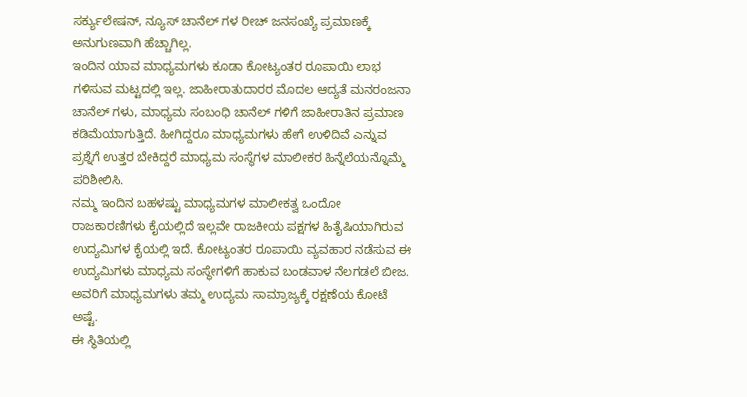ಸರ್ಕ್ಯುಲೇಷನ್, ನ್ಯೂಸ್ ಚಾನೆಲ್ ಗಳ ರೀಚ್ ಜನಸಂಖ್ಯೆ ಪ್ರಮಾಣಕ್ಕೆ ಅನುಗುಣವಾಗಿ ಹೆಚ್ಚಾಗಿಲ್ಲ.
ಇಂದಿನ ಯಾವ ಮಾಧ್ಯಮಗಳು ಕೂಡಾ ಕೋಟ್ಯಂತರ ರೂಪಾಯಿ ಲಾಭ ಗಳಿಸುವ ಮಟ್ಟದಲ್ಲಿ ಇಲ್ಲ. ಜಾಹೀರಾತುದಾರರ ಮೊದಲ ಆದ್ಯತೆ ಮನರಂಜನಾ ಚಾನೆಲ್ ಗಳು, ಮಾಧ್ಯಮ ಸಂಬಂಧಿ ಚಾನೆಲ್ ಗಳಿಗೆ ಜಾಹೀರಾತಿನ ಪ್ರಮಾಣ ಕಡಿಮೆಯಾಗುತ್ತಿದೆ. ಹೀಗಿದ್ದರೂ ಮಾಧ್ಯಮಗಳು ಹೇಗೆ ಉಳಿದಿವೆ ಎನ್ನುವ ಪ್ರಶ್ನೆಗೆ ಉತ್ತರ ಬೇಕಿದ್ದರೆ ಮಾಧ್ಯಮ ಸಂಸ್ಥೆಗಳ ಮಾಲೀಕರ ಹಿನ್ನೆಲೆಯನ್ನೊಮ್ಮೆ ಪರಿಶೀಲಿಸಿ.
ನಮ್ಮ ಇಂದಿನ ಬಹಳಷ್ಟು ಮಾಧ್ಯಮಗಳ ಮಾಲೀಕತ್ವ ಒಂದೋ ರಾಜಕಾರಣಿಗಳು ಕೈಯಲ್ಲಿದೆ ಇಲ್ಲವೇ ರಾಜಕೀಯ ಪಕ್ಷಗಳ ಹಿತೈಷಿಯಾಗಿರುವ ಉದ್ಯಮಿಗಳ ಕೈಯಲ್ಲಿ ಇದೆ. ಕೋಟ್ಯಂತರ ರೂಪಾಯಿ ವ್ಯವಹಾರ ನಡೆಸುವ ಈ ಉದ್ಯಮಿಗಳು ಮಾಧ್ಯಮ ಸಂಸ್ಥೇಗಳಿಗೆ ಹಾಕುವ ಬಂಡವಾಳ ನೆಲಗಡಲೆ ಬೀಜ. ಅವರಿಗೆ ಮಾಧ್ಯಮಗಳು ತಮ್ಮ ಉದ್ಯಮ ಸಾಮ್ರಾಜ್ಯಕ್ಕೆ ರಕ್ಷಣೆಯ ಕೋಟೆ ಅಷ್ಟೆ.
ಈ ಸ್ಥಿತಿಯಲ್ಲಿ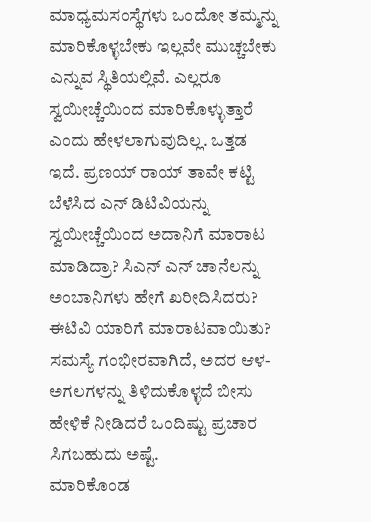ಮಾಧ್ಯಮಸಂಸ್ಥೆಗಳು ಒಂದೋ ತಮ್ಮನ್ನು ಮಾರಿಕೊಳ್ಳಬೇಕು ಇಲ್ಲವೇ ಮುಚ್ಚಬೇಕು ಎನ್ನುವ ಸ್ಥಿತಿಯಲ್ಲಿವೆ. ಎಲ್ಲರೂ ಸ್ವಯೀಚ್ಚೆಯಿಂದ ಮಾರಿಕೊಳ್ಳುತ್ತಾರೆ ಎಂದು ಹೇಳಲಾಗುವುದಿಲ್ಲ. ಒತ್ತಡ ಇದೆ. ಪ್ರಣಯ್ ರಾಯ್ ತಾವೇ ಕಟ್ಟಿ ಬೆಳೆಸಿದ ಎನ್ ಡಿಟಿವಿಯನ್ನು ಸ್ವಯೀಚ್ಚೆಯಿಂದ ಅದಾನಿಗೆ ಮಾರಾಟ ಮಾಡಿದ್ರಾ? ಸಿಎನ್ ಎನ್ ಚಾನೆಲನ್ನು ಅಂಬಾನಿಗಳು ಹೇಗೆ ಖರೀದಿಸಿದರು? ಈಟಿವಿ ಯಾರಿಗೆ ಮಾರಾಟವಾಯಿತು? ಸಮಸ್ಯೆ ಗಂಭೀರವಾಗಿದೆ, ಅದರ ಆಳ-ಅಗಲಗಳನ್ನು ತಿಳಿದುಕೊಳ್ಳದೆ ಬೀಸು ಹೇಳಿಕೆ ನೀಡಿದರೆ ಒಂದಿಷ್ಟು ಪ್ರಚಾರ ಸಿಗಬಹುದು ಅಷ್ಟೆ.
ಮಾರಿಕೊಂಡ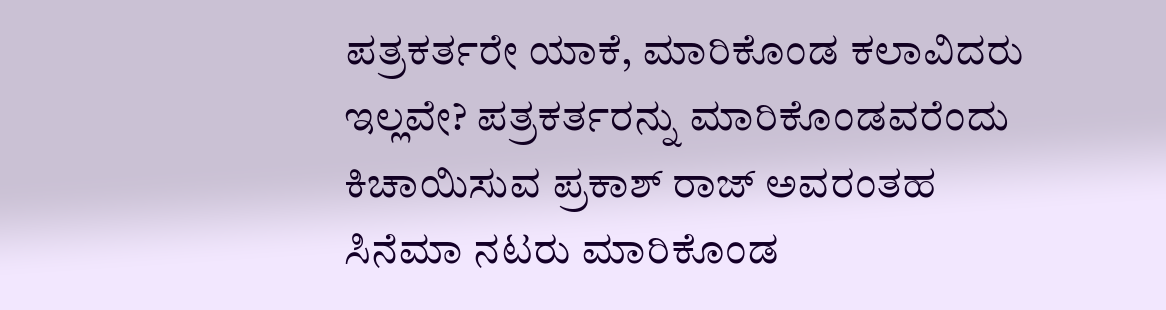ಪತ್ರಕರ್ತರೇ ಯಾಕೆ, ಮಾರಿಕೊಂಡ ಕಲಾವಿದರು ಇಲ್ಲವೇ? ಪತ್ರಕರ್ತರನ್ನು ಮಾರಿಕೊಂಡವರೆಂದು ಕಿಚಾಯಿಸುವ ಪ್ರಕಾಶ್ ರಾಜ್ ಅವರಂತಹ ಸಿನೆಮಾ ನಟರು ಮಾರಿಕೊಂಡ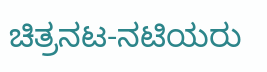ಚಿತ್ರನಟ-ನಟಿಯರು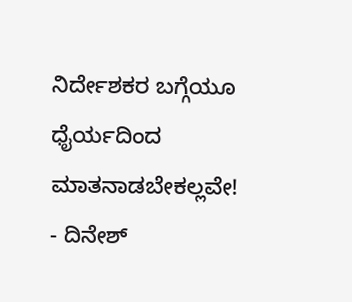ನಿರ್ದೇಶಕರ ಬಗ್ಗೆಯೂ ಧೈರ್ಯದಿಂದ ಮಾತನಾಡಬೇಕಲ್ಲವೇ!
- ದಿನೇಶ್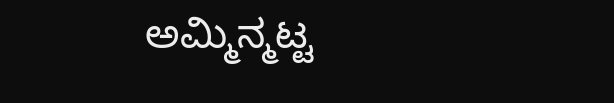ಅಮ್ಮಿನ್ಮಟ್ಟ